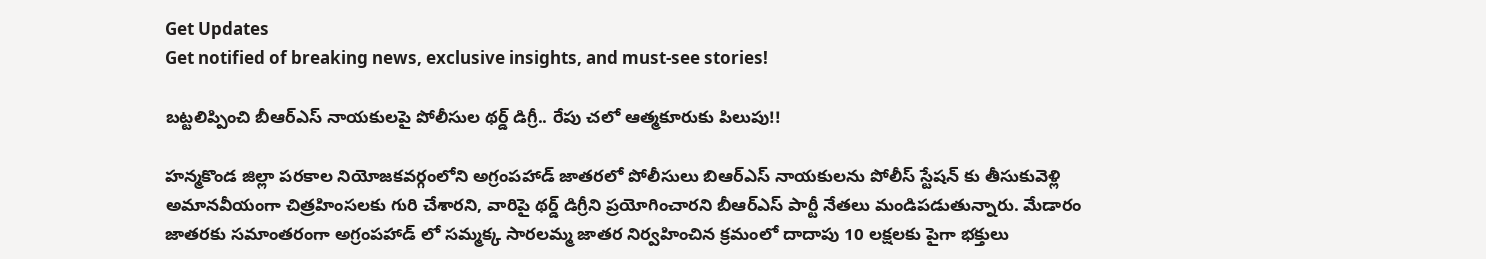Get Updates
Get notified of breaking news, exclusive insights, and must-see stories!

బట్టలిప్పించి బీఆర్ఎస్ నాయకులపై పోలీసుల థర్డ్ డిగ్రీ.. రేపు చలో ఆత్మకూరుకు పిలుపు!!

హన్మకొండ జిల్లా పరకాల నియోజకవర్గంలోని అగ్రంపహాడ్ జాతరలో పోలీసులు బిఆర్ఎస్ నాయకులను పోలీస్ స్టేషన్ కు తీసుకువెళ్లి అమానవీయంగా చిత్రహింసలకు గురి చేశారని, వారిపై థర్డ్ డిగ్రీని ప్రయోగించారని బీఆర్ఎస్ పార్టీ నేతలు మండిపడుతున్నారు. మేడారం జాతరకు సమాంతరంగా అగ్రంపహాడ్ లో సమ్మక్క సారలమ్మ జాతర నిర్వహించిన క్రమంలో దాదాపు 10 లక్షలకు పైగా భక్తులు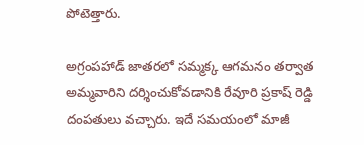పోటెత్తారు.

అగ్రంపహాడ్ జాతరలో సమ్మక్క ఆగమనం తర్వాత అమ్మవారిని దర్శించుకోవడానికి రేవూరి ప్రకాష్ రెడ్డి దంపతులు వచ్చారు. ఇదే సమయంలో మాజీ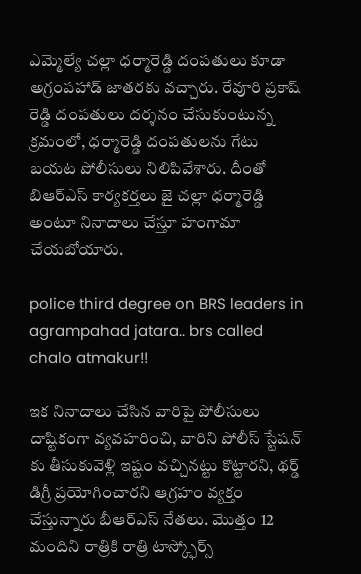ఎమ్మెల్యే చల్లా ధర్మారెడ్డి దంపతులు కూడా అగ్రంపహాడ్ జాతరకు వచ్చారు. రేవూరి ప్రకాష్ రెడ్డి దంపతులు దర్శనం చేసుకుంటున్న క్రమంలో, ధర్మారెడ్డి దంపతులను గేటు బయట పోలీసులు నిలిపివేశారు. దీంతో బిఆర్ఎస్ కార్యకర్తలు జై చల్లా ధర్మారెడ్డి అంటూ నినాదాలు చేస్తూ హంగామా చేయబోయారు.

police third degree on BRS leaders in agrampahad jatara.. brs called chalo atmakur!!

ఇక నినాదాలు చేసిన వారిపై పోలీసులు దాష్టికంగా వ్యవహరించి, వారిని పోలీస్ స్టేషన్ కు తీసుకువెళ్లి ఇష్టం వచ్చినట్టు కొట్టారని, థర్డ్ డిగ్రీ ప్రయోగించారని ఆగ్రహం వ్యక్తం చేస్తున్నారు బీఆర్ఎస్ నేతలు. మొత్తం 12 మందిని రాత్రికి రాత్రి టాస్క్ఫోర్స్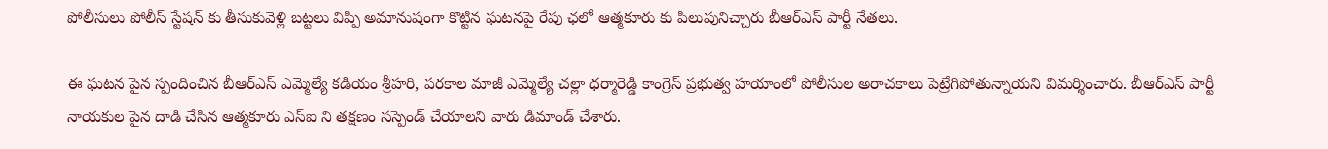పోలీసులు పోలీస్ స్టేషన్ కు తీసుకువెళ్లి బట్టలు విప్పి అమానుషంగా కొట్టిన ఘటనపై రేపు ఛలో ఆత్మకూరు కు పిలుపునిచ్చారు బీఆర్ఎస్ పార్టీ నేతలు.

ఈ ఘటన పైన స్పందించిన బీఆర్ఎస్ ఎమ్మెల్యే కడియం శ్రీహరి, పరకాల మాజీ ఎమ్మెల్యే చల్లా ధర్మారెడ్డి కాంగ్రెస్ ప్రభుత్వ హయాంలో పోలీసుల అరాచకాలు పెట్రేగిపోతున్నాయని విమర్శించారు. బీఆర్ఎస్ పార్టీ నాయకుల పైన దాడి చేసిన ఆత్మకూరు ఎస్ఐ ని తక్షణం సస్పెండ్ చేయాలని వారు డిమాండ్ చేశారు.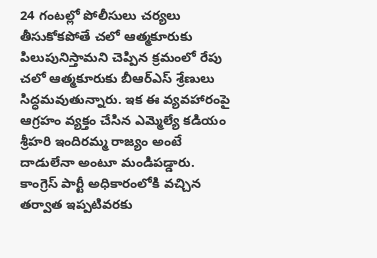24 గంటల్లో పోలీసులు చర్యలు తీసుకోకపోతే చలో ఆత్మకూరుకు పిలుపునిస్తామని చెప్పిన క్రమంలో రేపు చలో ఆత్మకూరుకు బీఆర్ఎస్ శ్రేణులు సిద్ధమవుతున్నారు. ఇక ఈ వ్యవహారంపై ఆగ్రహం వ్యక్తం చేసిన ఎమ్మెల్యే కడియం శ్రీహరి ఇందిరమ్మ రాజ్యం అంటే దాడులేనా అంటూ మండిపడ్డారు. కాంగ్రెస్ పార్టీ అధికారంలోకి వచ్చిన తర్వాత ఇప్పటివరకు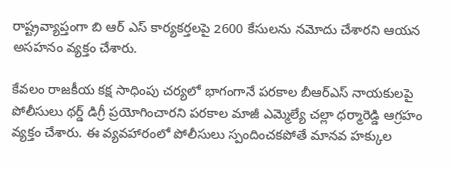రాష్ట్రవ్యాప్తంగా బి ఆర్ ఎస్ కార్యకర్తలపై 2600 కేసులను నమోదు చేశారని ఆయన అసహనం వ్యక్తం చేశారు.

కేవలం రాజకీయ కక్ష సాధింపు చర్యలో భాగంగానే పరకాల బీఆర్ఎస్ నాయకులపై పోలీసులు థర్డ్ డిగ్రీ ప్రయోగించారని పరకాల మాజీ ఎమ్మెల్యే చల్లా ధర్మారెడ్డి ఆగ్రహం వ్యక్తం చేశారు. ఈ వ్యవహారంలో పోలీసులు స్పందించకపోతే మానవ హక్కుల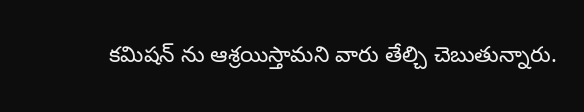కమిషన్ ను ఆశ్రయిస్తామని వారు తేల్చి చెబుతున్నారు.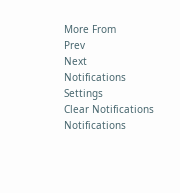More From
Prev
Next
Notifications
Settings
Clear Notifications
Notifications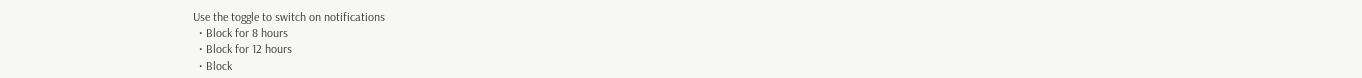Use the toggle to switch on notifications
  • Block for 8 hours
  • Block for 12 hours
  • Block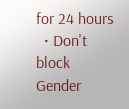for 24 hours
  • Don't block
Gender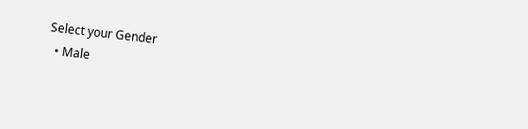Select your Gender
  • Male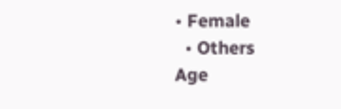• Female
  • Others
Age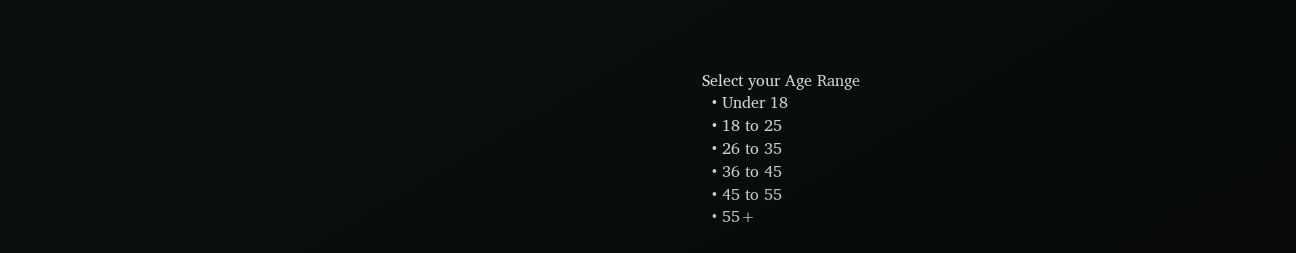Select your Age Range
  • Under 18
  • 18 to 25
  • 26 to 35
  • 36 to 45
  • 45 to 55
  • 55+